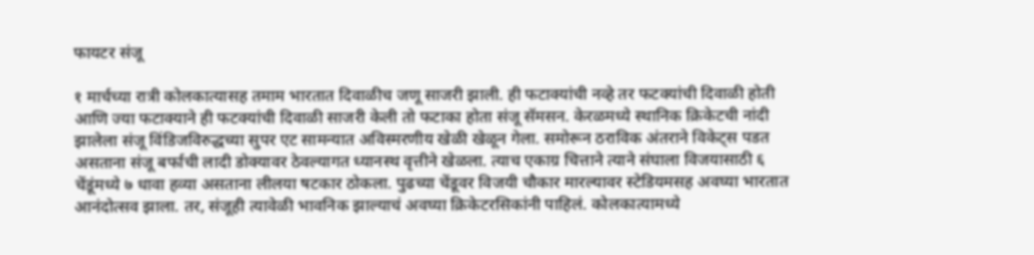फायटर संजू

१ मार्चच्या रात्री कोलकात्यासह तमाम भारतात दिवाळीच जणू साजरी झाली. ही फटाक्यांची नव्हे तर फटक्यांची दिवाळी होती आणि ज्या फटाक्याने ही फटक्यांची दिवाळी साजरी केली तो फटाका होता संजू सॅमसन. केरळमध्ये स्थानिक क्रिकेटची नांदी झालेला संजू विंडिजविरुद्धच्या सुपर एट सामन्यात अविस्मरणीय खेळी खेळून गेला. समोरून ठराविक अंतराने विकेट्स पडत असताना संजू बर्फाची लादी डोक्यावर ठेवल्यागत ध्यानस्थ वृत्तीने खेळला. त्याच एकाग्र चित्ताने त्याने संघाला विजयासाठी ६ चेंडूंमध्ये ७ धावा हव्या असताना लीलया षटकार ठोकला. पुढच्या चेंडूवर विजयी चौकार मारल्यावर स्टेडियमसह अवघ्या भारतात आनंदोत्सव झाला. तर, संजूही त्यावेळी भावनिक झाल्याचं अवघ्या क्रिकेटरसिकांनी पाहिलं. कोलकात्यामध्ये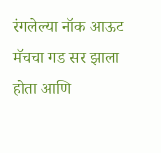रंगलेल्या नॉक आऊट मॅचचा गड सर झाला होता आणि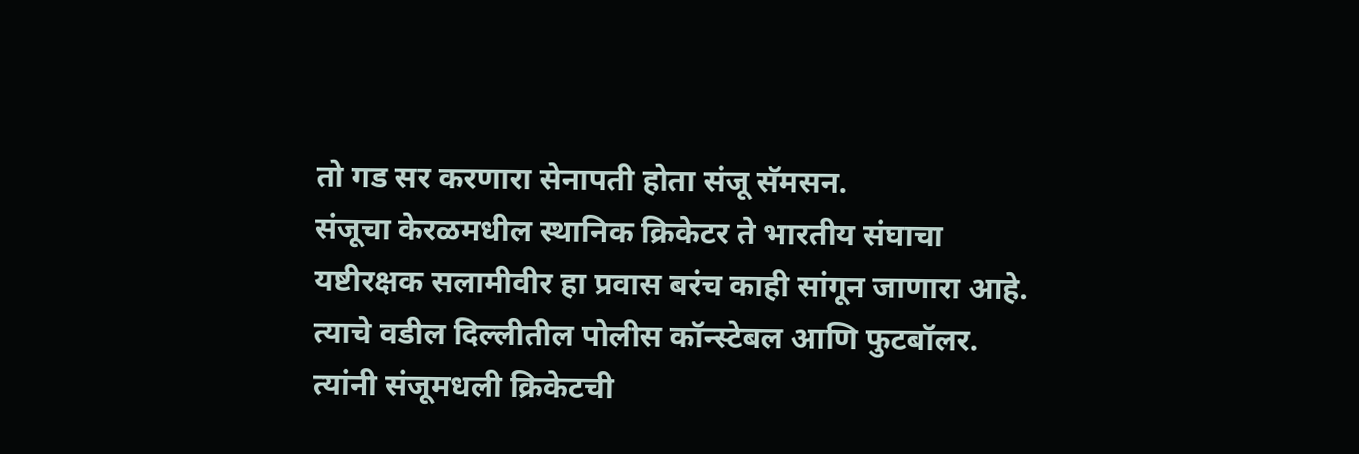तो गड सर करणारा सेनापती होता संजू सॅमसन.
संजूचा केरळमधील स्थानिक क्रिकेटर ते भारतीय संघाचा यष्टीरक्षक सलामीवीर हा प्रवास बरंच काही सांगून जाणारा आहे. त्याचे वडील दिल्लीतील पोलीस कॉन्स्टेबल आणि फुटबॉलर. त्यांनी संजूमधली क्रिकेटची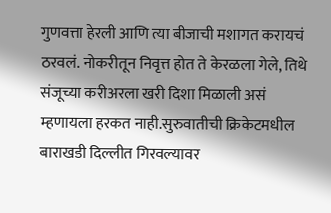गुणवत्ता हेरली आणि त्या बीजाची मशागत करायचं ठरवलं. नोकरीतून निवृत्त होत ते केरळला गेले, तिथे संजूच्या करीअरला खरी दिशा मिळाली असं म्हणायला हरकत नाही.सुरुवातीची क्रिकेटमधील बाराखडी दिल्लीत गिरवल्यावर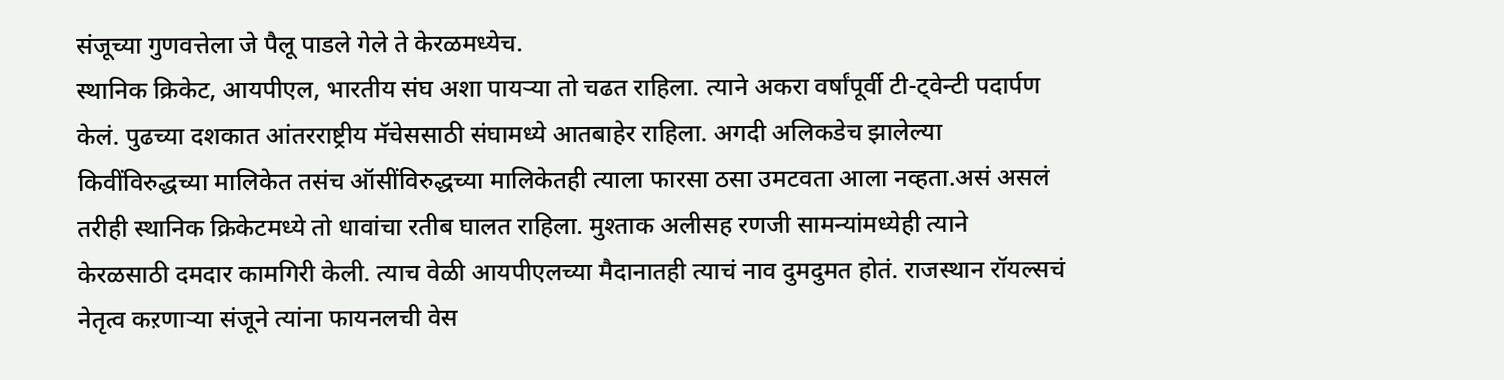संजूच्या गुणवत्तेला जे पैलू पाडले गेले ते केरळमध्येच.
स्थानिक क्रिकेट, आयपीएल, भारतीय संघ अशा पायऱ्या तो चढत राहिला. त्याने अकरा वर्षांपूर्वी टी-ट्वेन्टी पदार्पण केलं. पुढच्या दशकात आंतरराष्ट्रीय मॅचेससाठी संघामध्ये आतबाहेर राहिला. अगदी अलिकडेच झालेल्या किवींविरुद्धच्या मालिकेत तसंच ऑसींविरुद्धच्या मालिकेतही त्याला फारसा ठसा उमटवता आला नव्हता.असं असलं तरीही स्थानिक क्रिकेटमध्ये तो धावांचा रतीब घालत राहिला. मुश्ताक अलीसह रणजी सामन्यांमध्येही त्याने केरळसाठी दमदार कामगिरी केली. त्याच वेळी आयपीएलच्या मैदानातही त्याचं नाव दुमदुमत होतं. राजस्थान रॉयल्सचं नेतृत्व कऱणाऱ्या संजूने त्यांना फायनलची वेस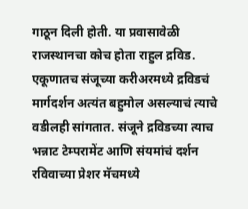गाठून दिली होती. या प्रवासावेळी राजस्थानचा कोच होता राहुल द्रविड.
एकूणातच संजूच्या करीअरमध्ये द्रविडचं मार्गदर्शन अत्यंत बहुमोल असल्याचं त्याचे वडीलही सांगतात. संजूने द्रविडच्या त्याच भन्नाट टेम्परामेंट आणि संयमांचं दर्शन रविवाच्या प्रेशर मॅचमध्ये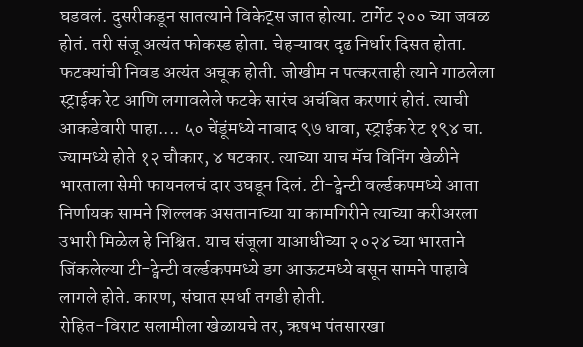घडवलं. दुसरीकडून सातत्याने विकेट्स जात होत्या. टार्गेट २०० च्या जवळ होतं. तरी संजू अत्यंत फोकस्ड होता. चेहऱ्यावर दृढ निर्धार दिसत होता. फटक्यांची निवड अत्यंत अचूक होती. जोखीम न पत्करताही त्याने गाठलेला स्ट्राईक रेट आणि लगावलेले फटके सारंच अचंबित करणारं होतं. त्याची आकडेवारी पाहा.... ५० चेंडूंमध्ये नाबाद ९७ धावा, स्ट्राईक रेट १९४ चा. ज्यामध्ये होते १२ चौकार, ४ षटकार. त्याच्या याच मॅच विनिंग खेळीने भारताला सेमी फायनलचं दार उघडून दिलं. टी-ट्वेन्टी वर्ल्डकपमध्ये आता निर्णायक सामने शिल्लक असतानाच्या या कामगिरीने त्याच्या करीअरला उभारी मिळेल हे निश्चित. याच संजूला याआधीच्या २०२४ च्या भारताने जिंकलेल्या टी-ट्वेन्टी वर्ल्डकपमध्ये डग आऊटमध्ये बसून सामने पाहावे लागले होते. कारण, संघात स्पर्धा तगडी होती.
रोहित-विराट सलामीला खेळायचे तर, ऋषभ पंतसारखा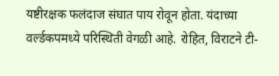यष्टीरक्षक फलंदाज संघात पाय रोवून होता. यंदाच्या वर्ल्डकपमध्ये परिस्थिती वेगळी आहे. रोहित, विराटने टी-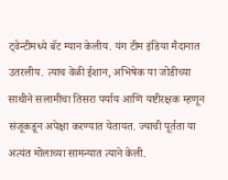ट्वेन्टीमध्ये बॅट म्यान केलीय. यंग टीम इंडिया मैदानात उतरलीय. त्याच वेळी ईशान, अभिषेक या जोडीच्या साथीने सलामीचा तिसरा पर्याय आणि यष्टीरक्षक म्हणून संजूकडून अपेक्षा करण्यात येतायत. ज्याची पूर्तता या अत्यंत मोलाच्या सामन्यात त्याने केली.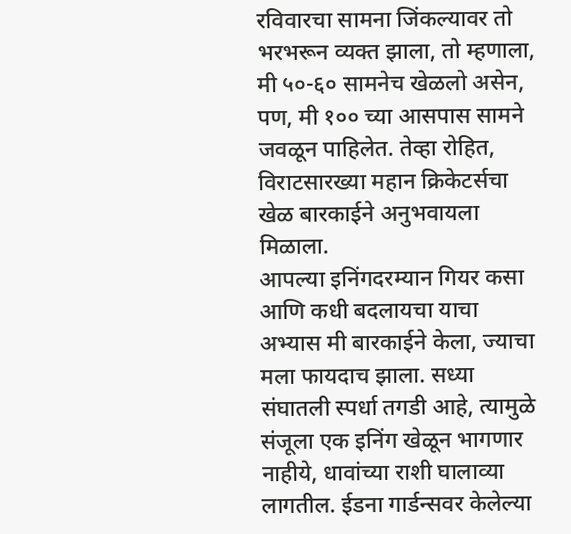रविवारचा सामना जिंकल्यावर तो भरभरून व्यक्त झाला, तो म्हणाला, मी ५०-६० सामनेच खेळलो असेन, पण, मी १०० च्या आसपास सामने जवळून पाहिलेत. तेव्हा रोहित, विराटसारख्या महान क्रिकेटर्सचा खेळ बारकाईने अनुभवायला मिळाला.
आपल्या इनिंगदरम्यान गियर कसा आणि कधी बदलायचा याचा अभ्यास मी बारकाईने केला, ज्याचा मला फायदाच झाला. सध्या संघातली स्पर्धा तगडी आहे, त्यामुळे संजूला एक इनिंग खेळून भागणार नाहीये, धावांच्या राशी घालाव्या लागतील. ईडना गार्डन्सवर केलेल्या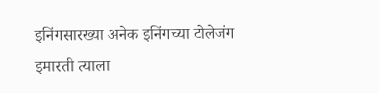इनिंगसारख्या अनेक इनिंगच्या टोलेजंग इमारती त्याला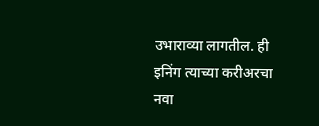उभाराव्या लागतील. ही इनिंग त्याच्या करीअरचा नवा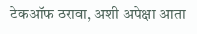टेकऑफ ठरावा, अशी अपेक्षा आता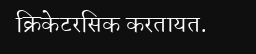क्रिकेटरसिक करतायत.